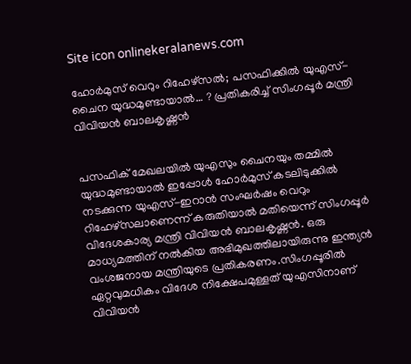Site icon onlinekeralanews.com

ഹോർമുസ് വെറും റിഹേഴ്സൽ; പസഫിക്കിൽ യുഎസ്-ചൈന യുദ്ധമുണ്ടായാൽ… ? പ്രതികരിച്ച് സിംഗപ്പൂർ മന്ത്രി വിവിയൻ ബാലകൃഷ്ണൻ


പസഫിക് മേഖലയിൽ യുഎസും ചൈനയും തമ്മിൽ യുദ്ധമുണ്ടായാൽ ഇപ്പോൾ ഹോർമുസ് കടലിടുക്കിൽ നടക്കുന്ന യുഎസ്-ഇറാൻ സംഘർഷം വെറും റിഹേഴ്സലാണെന്ന് കരുതിയാൽ മതിയെന്ന് സിംഗപ്പൂർ വിദേശകാര്യ മന്ത്രി വിവിയൻ ബാലകൃഷ്ണൻ. ഒരു മാധ്യമത്തിന് നൽകിയ അഭിമുഖത്തിലായിരുന്നു ഇന്ത്യൻ വംശജനായ മന്ത്രിയുടെ പ്രതികരണം.സിംഗപ്പൂരിൽ ഏറ്റവുമധികം വിദേശ നിക്ഷേപമുള്ളത് യുഎസിനാണ് വിവിയൻ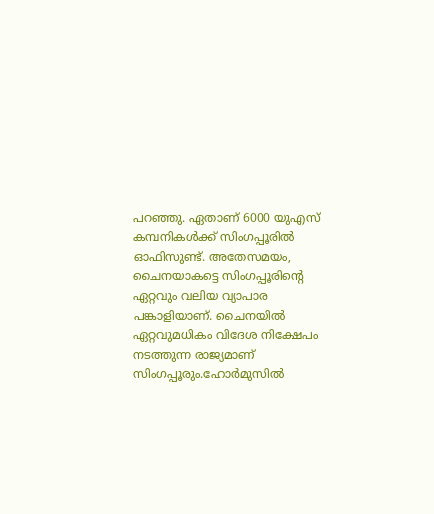പറഞ്ഞു. ഏതാണ് 6000 യുഎസ് കമ്പനികൾക്ക് സിംഗപ്പൂരിൽ ഓഫിസുണ്ട്. അതേസമയം, ചൈനയാകട്ടെ സിംഗപ്പൂരിന്റെ ഏറ്റവും വലിയ വ്യാപാര പങ്കാളിയാണ്. ചൈനയിൽ ഏറ്റവുമധികം വിദേശ നിക്ഷേപം നടത്തുന്ന രാജ്യമാണ് സിംഗപ്പൂരും.ഹോർമുസിൽ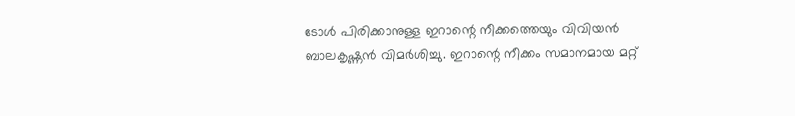ടോൾ പിരിക്കാനുള്ള ഇറാന്റെ നീക്കത്തെയും വിവിയൻ ബാലകൃഷ്ണൻ വിമർശിച്ചു. ഇറാന്റെ നീക്കം സമാനമായ മറ്റ്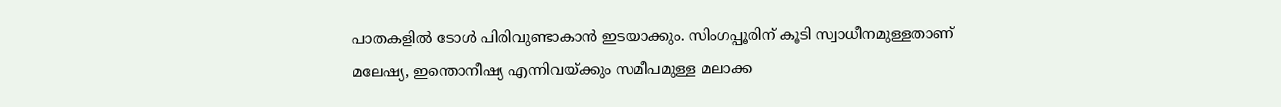പാതകളിൽ ടോൾ പിരിവുണ്ടാകാൻ ഇടയാക്കും. സിംഗപ്പൂരിന് കൂടി സ്വാധീനമുള്ളതാണ് മലേഷ്യ, ഇന്തൊനീഷ്യ എന്നിവയ്ക്കും സമീപമുള്ള മലാക്ക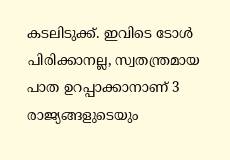കടലിടുക്ക്. ഇവിടെ ടോൾ പിരിക്കാനല്ല, സ്വതന്ത്രമായ പാത ഉറപ്പാക്കാനാണ് 3 രാജ്യങ്ങളുടെയും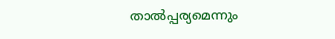താൽപ്പര്യമെന്നും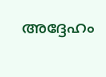അദ്ദേഹം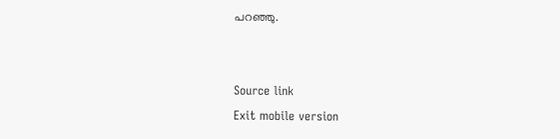പറഞ്ഞു.


Source link
Exit mobile version